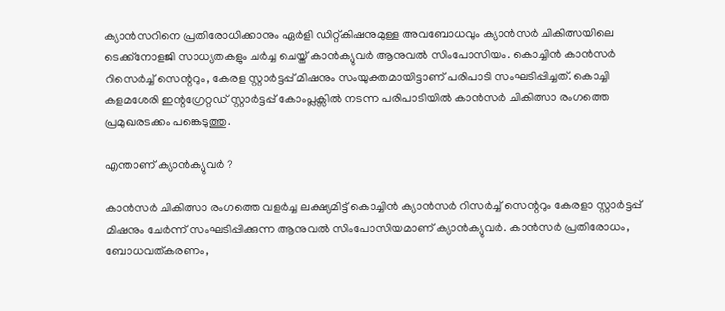ക്യാന്‍സറിനെ പ്രതിരോധിക്കാനും ഏര്‍ളി ഡിറ്റ്കിഷനുമുള്ള അവബോധവും ക്യാന്‍സര്‍ ചികിത്സയിലെ ടെക്ക്നോളജി സാധ്യതകളും ചര്‍ച്ച ചെയ്ത് കാന്‍ക്യുവര്‍ ആനുവല്‍ സിംപോസിയം. കൊച്ചിന്‍ കാന്‍സര്‍ റിസെര്‍ച്ച് സെന്ററും, കേരള സ്റ്റാര്‍ട്ടപ്പ് മിഷനും സംയുക്തമായിട്ടാണ് പരിപാടി സംഘടിപ്പിച്ചത്. കൊച്ചി കളമശേരി ഇന്റഗ്രേറ്റഡ് സ്റ്റാര്‍ട്ടപ്പ് കോംപ്ലക്സില്‍ നടന്ന പരിപാടിയില്‍ കാന്‍സര്‍ ചികിത്സാ രംഗത്തെ പ്രമുഖരടക്കം പങ്കെടുത്തു.

എന്താണ് ക്യാന്‍ക്യുവര്‍ ?

കാന്‍സര്‍ ചികിത്സാ രംഗത്തെ വളര്‍ച്ച ലക്ഷ്യമിട്ട് കൊച്ചിന്‍ ക്യാന്‍സര്‍ റിസര്‍ച്ച് സെന്ററും കേരളാ സ്റ്റാര്‍ട്ടപ്പ് മിഷനും ചേര്‍ന്ന് സംഘടിപ്പിക്കുന്ന ആനുവല്‍ സിംപോസിയമാണ് ക്യാന്‍ക്യുവര്‍. കാന്‍സര്‍ പ്രതിരോധം, ബോധവത്കരണം,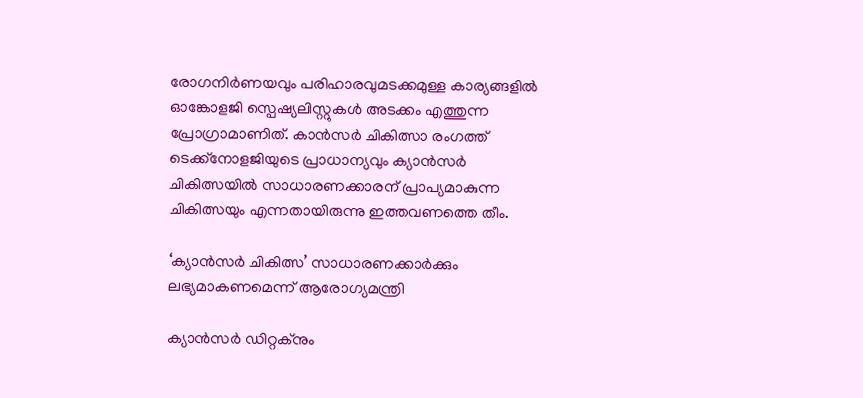രോഗനിര്‍ണയവും പരിഹാരവുമടക്കമുള്ള കാര്യങ്ങളില്‍ ഓങ്കോളജി സ്പെഷ്യലിസ്റ്റുകള്‍ അടക്കം എത്തുന്ന പ്രോഗ്രാമാണിത്. കാന്‍സര്‍ ചികിത്സാ രംഗത്ത് ടെക്ക്നോളജിയുടെ പ്രാധാന്യവും ക്യാന്‍സര്‍ ചികിത്സയില്‍ സാധാരണക്കാരന് പ്രാപ്യമാകുന്ന ചികിത്സയും എന്നതായിരുന്നു ഇത്തവണത്തെ തീം.

‘ക്യാന്‍സര്‍ ചികിത്സ’ സാധാരണക്കാര്‍ക്കും ലഭ്യമാകണമെന്ന് ആരോഗ്യമന്ത്രി

ക്യാന്‍സര്‍ ഡിറ്റക്നും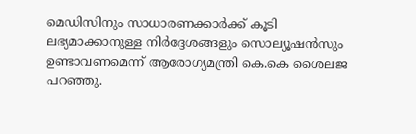മെഡിസിനും സാധാരണക്കാര്‍ക്ക് കൂടി ലഭ്യമാക്കാനുള്ള നിര്‍ദ്ദേശങ്ങളും സൊല്യൂഷന്‍സും ഉണ്ടാവണമെന്ന് ആരോഗ്യമന്ത്രി കെ.കെ ശൈലജ പറഞ്ഞു.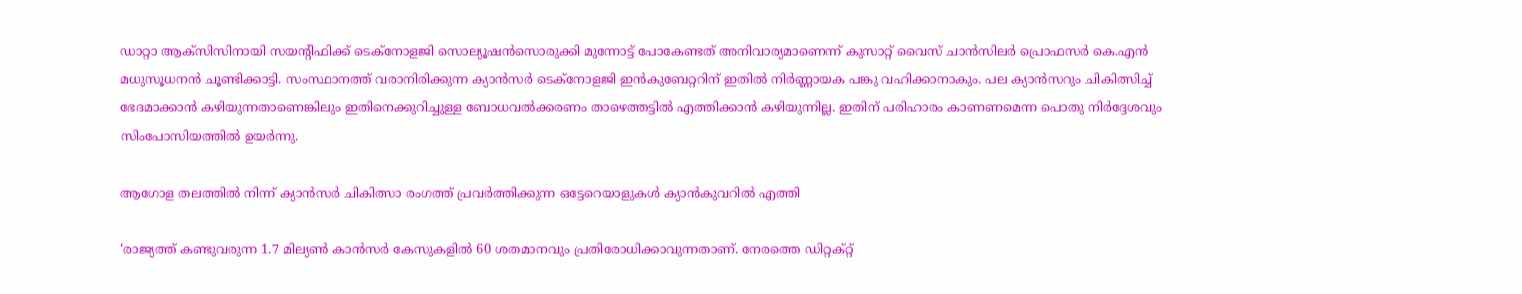ഡാറ്റാ ആക്സിസിനായി സയന്റിഫിക്ക് ടെക്നോളജി സൊല്യൂഷന്‍സൊരുക്കി മുന്നോട്ട് പോകേണ്ടത് അനിവാര്യമാണെന്ന് കുസാറ്റ് വൈസ് ചാന്‍സിലര്‍ പ്രൊഫസര്‍ കെ.എന്‍ മധുസൂധനന്‍ ചൂണ്ടിക്കാട്ടി. സംസ്ഥാനത്ത് വരാനിരിക്കുന്ന ക്യാന്‍സര്‍ ടെക്നോളജി ഇന്‍കുബേറ്ററിന് ഇതില്‍ നിര്‍ണ്ണായക പങ്കു വഹിക്കാനാകും. പല ക്യാന്‍സറും ചികിത്സിച്ച് ഭേദമാക്കാന്‍ കഴിയുന്നതാണെങ്കിലും ഇതിനെക്കുറിച്ചുള്ള ബോധവല്‍ക്കരണം താഴെത്തട്ടില്‍ എത്തിക്കാന്‍ കഴിയുന്നില്ല. ഇതിന് പരിഹാരം കാണണമെന്ന പൊതു നിര്‍ദ്ദേശവും സിംപോസിയത്തില്‍ ഉയര്‍ന്നു.

ആഗോള തലത്തില്‍ നിന്ന് ക്യാന്‍സര്‍ ചികിത്സാ രംഗത്ത് പ്രവര്‍ത്തിക്കുന്ന ഒട്ടേറെയാളുകള്‍ ക്യാന്‍കുവറില്‍ എത്തി

‘രാജ്യത്ത് കണ്ടുവരുന്ന 1.7 മില്യണ്‍ കാന്‍സര്‍ കേസുകളില്‍ 60 ശതമാനവും പ്രതിരോധിക്കാവുന്നതാണ്. നേരത്തെ ഡിറ്റക്റ്റ്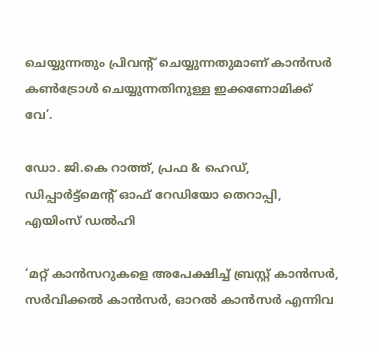ചെയ്യുന്നതും പ്രിവന്റ് ചെയ്യുന്നതുമാണ് കാന്‍സര്‍ കണ്‍ട്രോള്‍ ചെയ്യുന്നതിനുള്ള ഇക്കണോമിക്ക് വേ’.

ഡോ. ജി.കെ റാത്ത്, പ്രഫ & ഹെഡ്, ഡിപ്പാര്‍ട്ട്മെന്റ് ഓഫ് റേഡിയോ തെറാപ്പി, എയിംസ് ഡല്‍ഹി

‘മറ്റ് കാന്‍സറുകളെ അപേക്ഷിച്ച് ബ്രസ്റ്റ് കാന്‍സര്‍, സര്‍വിക്കല്‍ കാന്‍സര്‍, ഓറല്‍ കാന്‍സര്‍ എന്നിവ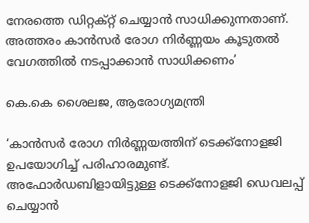നേരത്തെ ഡിറ്റക്റ്റ് ചെയ്യാന്‍ സാധിക്കുന്നതാണ്. അത്തരം കാന്‍സര്‍ രോഗ നിര്‍ണ്ണയം കൂടുതല്‍ വേഗത്തില്‍ നടപ്പാക്കാന്‍ സാധിക്കണം’

കെ.കെ ശൈലജ, ആരോഗ്യമന്ത്രി

‘കാന്‍സര്‍ രോഗ നിര്‍ണ്ണയത്തിന് ടെക്ക്നോളജി ഉപയോഗിച്ച് പരിഹാരമുണ്ട്. അഫോര്‍ഡബിളായിട്ടുള്ള ടെക്ക്നോളജി ഡെവലപ്പ് ചെയ്യാന്‍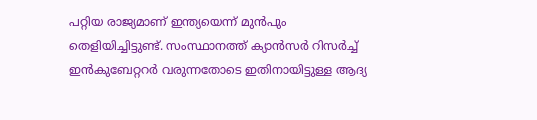പറ്റിയ രാജ്യമാണ് ഇന്ത്യയെന്ന് മുന്‍പും തെളിയിച്ചിട്ടുണ്ട്. സംസ്ഥാനത്ത് ക്യാന്‍സര്‍ റിസര്‍ച്ച് ഇന്‍കുബേറ്ററര്‍ വരുന്നതോടെ ഇതിനായിട്ടുള്ള ആദ്യ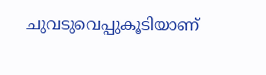ചുവടുവെപ്പുകൂടിയാണ്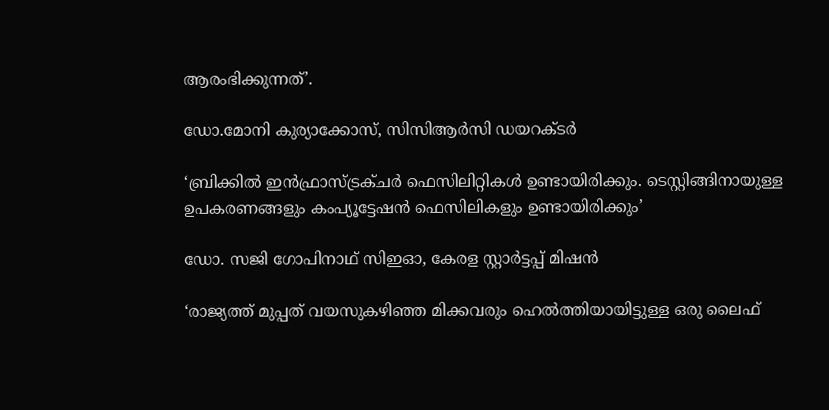ആരംഭിക്കുന്നത്’.

ഡോ.മോനി കുര്യാക്കോസ്, സിസിആര്‍സി ഡയറക്ടര്‍

‘ബ്രിക്കില്‍ ഇന്‍ഫ്രാസ്ട്രക്ചര്‍ ഫെസിലിറ്റികള്‍ ഉണ്ടായിരിക്കും. ടെസ്റ്റിങ്ങിനായുള്ള ഉപകരണങ്ങളും കംപ്യൂട്ടേഷന്‍ ഫെസിലികളും ഉണ്ടായിരിക്കും’

ഡോ. സജി ഗോപിനാഥ് സിഇഓ, കേരള സ്റ്റാര്‍ട്ടപ്പ് മിഷന്‍

‘രാജ്യത്ത് മുപ്പത് വയസുകഴിഞ്ഞ മിക്കവരും ഹെല്‍ത്തിയായിട്ടുള്ള ഒരു ലൈഫ്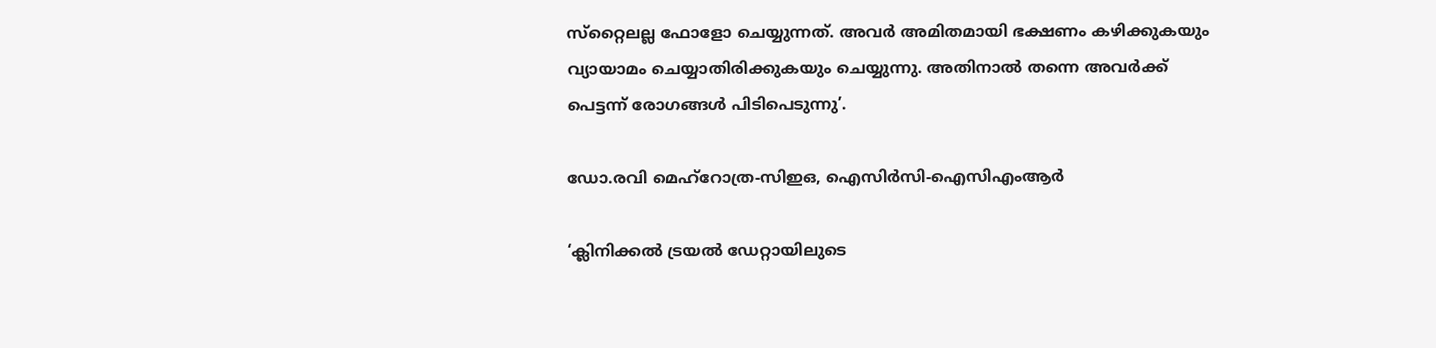സ്‌റ്റൈലല്ല ഫോളോ ചെയ്യുന്നത്. അവര്‍ അമിതമായി ഭക്ഷണം കഴിക്കുകയും വ്യായാമം ചെയ്യാതിരിക്കുകയും ചെയ്യുന്നു. അതിനാല്‍ തന്നെ അവര്‍ക്ക് പെട്ടന്ന് രോഗങ്ങള്‍ പിടിപെടുന്നു’.

ഡോ.രവി മെഹ്റോത്ര-സിഇഒ, ഐസിര്‍സി-ഐസിഎംആര്‍

‘ക്ലിനിക്കല്‍ ട്രയല്‍ ഡേറ്റായിലുടെ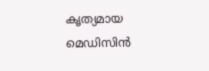കൃത്യമായ മെഡിസിന്‍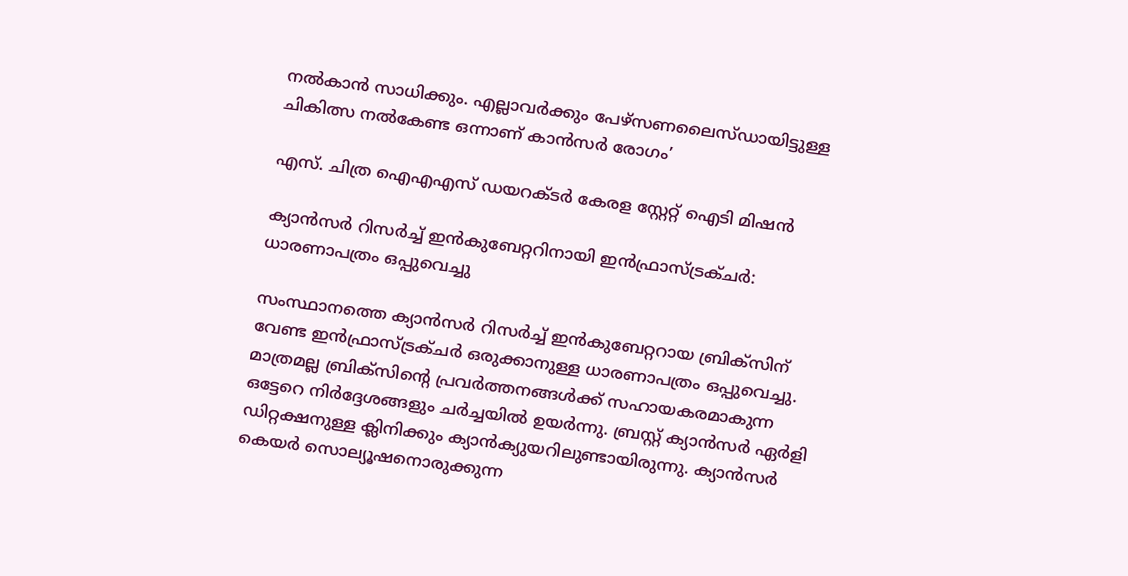നല്‍കാന്‍ സാധിക്കും. എല്ലാവര്‍ക്കും പേഴ്സണലൈസ്ഡായിട്ടുള്ള ചികിത്സ നല്‍കേണ്ട ഒന്നാണ് കാന്‍സര്‍ രോഗം’

എസ്. ചിത്ര ഐഎഎസ് ഡയറക്ടര്‍ കേരള സ്റ്റേറ്റ് ഐടി മിഷന്‍

ക്യാന്‍സര്‍ റിസര്‍ച്ച് ഇന്‍കുബേറ്ററിനായി ഇന്‍ഫ്രാസ്ട്രക്ചര്‍: ധാരണാപത്രം ഒപ്പുവെച്ചു

സംസ്ഥാനത്തെ ക്യാന്‍സര്‍ റിസര്‍ച്ച് ഇന്‍കുബേറ്ററായ ബ്രിക്‌സിന് വേണ്ട ഇന്‍ഫ്രാസ്ട്രക്ചര്‍ ഒരുക്കാനുള്ള ധാരണാപത്രം ഒപ്പുവെച്ചു. മാത്രമല്ല ബ്രിക്‌സിന്റെ പ്രവര്‍ത്തനങ്ങള്‍ക്ക് സഹായകരമാകുന്ന ഒട്ടേറെ നിര്‍ദ്ദേശങ്ങളും ചര്‍ച്ചയില്‍ ഉയര്‍ന്നു. ബ്രസ്റ്റ് ക്യാന്‍സര്‍ ഏര്‍ളി ഡിറ്റക്ഷനുള്ള ക്ലിനിക്കും ക്യാന്‍ക്യുയറിലുണ്ടായിരുന്നു. ക്യാന്‍സര്‍ കെയര്‍ സൊല്യൂഷനൊരുക്കുന്ന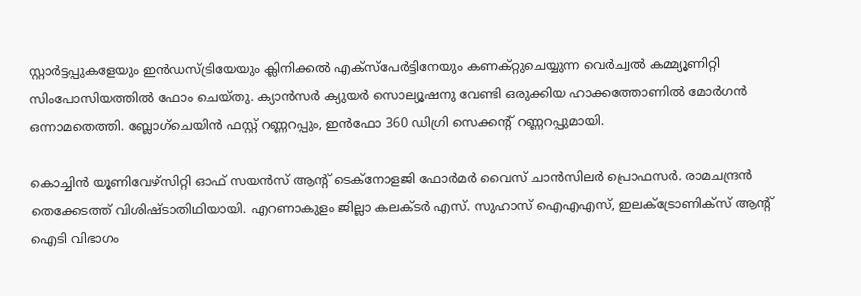സ്റ്റാര്‍ട്ടപ്പുകളേയും ഇന്‍ഡസ്ട്രിയേയും ക്ലിനിക്കല്‍ എക്സ്പേര്‍ട്ടിനേയും കണക്റ്റുചെയ്യുന്ന വെര്‍ച്വല്‍ കമ്മ്യൂണിറ്റി സിംപോസിയത്തില്‍ ഫോം ചെയ്തു. ക്യാന്‍സര്‍ ക്യുയര്‍ സൊല്യൂഷനു വേണ്ടി ഒരുക്കിയ ഹാക്കത്തോണില്‍ മോര്‍ഗന്‍ ഒന്നാമതെത്തി. ബ്ലോഗ്ചെയിന്‍ ഫസ്റ്റ് റണ്ണറപ്പും, ഇന്‍ഫോ 360 ഡിഗ്രി സെക്കന്റ് റണ്ണറപ്പുമായി.

കൊച്ചിന്‍ യൂണിവേഴ്‌സിറ്റി ഓഫ് സയന്‍സ് ആന്റ് ടെക്‌നോളജി ഫോര്‍മര്‍ വൈസ് ചാന്‍സിലര്‍ പ്രൊഫസര്‍. രാമചന്ദ്രന്‍ തെക്കേടത്ത് വിശിഷ്ടാതിഥിയായി. എറണാകുളം ജില്ലാ കലക്ടര്‍ എസ്. സുഹാസ് ഐഎഎസ്, ഇലക്ട്രോണിക്‌സ് ആന്റ് ഐടി വിഭാഗം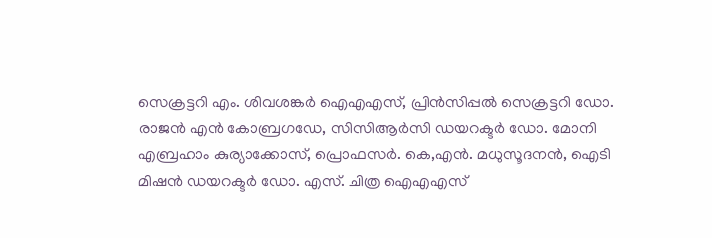സെക്രട്ടറി എം. ശിവശങ്കര്‍ ഐഎഎസ്, പ്രിന്‍സിപ്പല്‍ സെക്രട്ടറി ഡോ. രാജന്‍ എന്‍ കോബ്രഗഡേ, സിസിആര്‍സി ഡയറക്ടര്‍ ഡോ. മോനി എബ്രഹാം കുര്യാക്കോസ്, പ്രൊഫസര്‍. കെ,എന്‍. മധുസൂദനന്‍, ഐടി മിഷന്‍ ഡയറക്ടര്‍ ഡോ. എസ്. ചിത്ര ഐഎഎസ്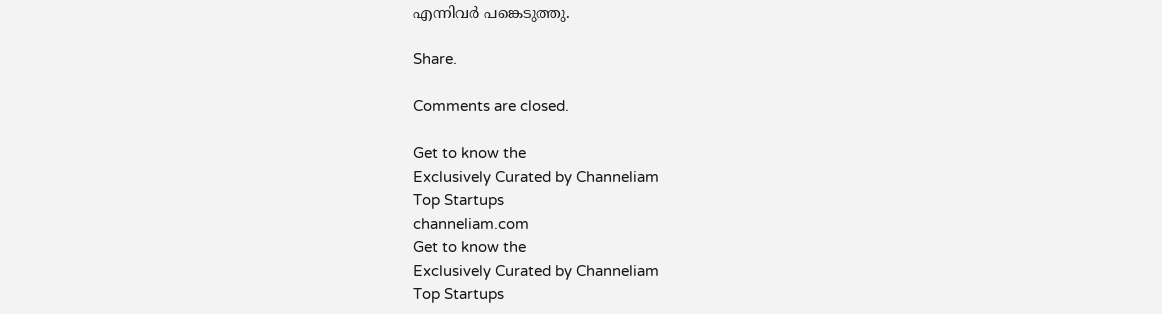എന്നിവര്‍ പങ്കെടുത്തു.

Share.

Comments are closed.

Get to know the
Exclusively Curated by Channeliam
Top Startups
channeliam.com
Get to know the
Exclusively Curated by Channeliam
Top Startups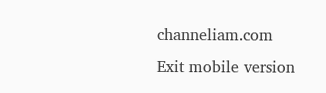channeliam.com
Exit mobile version